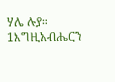ሃሌ ሉያ።
1እግዚአብሔርን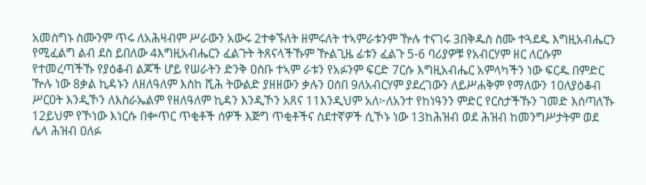አመስግኑ ስሙንም ጥሩ ለአሕዛብም ሥራውን አውሩ 2ተቀኙለት ዘምሩለት ተኣምራቱንም ዅሉ ተናገሩ 3በቅዱስ ስሙ ተጓደዱ እግዚአብሔርን የሚፈልግ ልብ ደስ ይበለው 4እግዚአብሔርን ፈልጉት ትጸናላችኹም ዅልጊዜ ፊቱን ፈልጉ 5-6 ባሪያዎቹ የአብርሃም ዘር ለርሱም የተመረጣችኹ የያዕቆብ ልጆች ሆይ የሠራትን ድንቅ ዐስቡ ተኣም ራቱን የአፉንም ፍርድ 7ርሱ እግዚአብሔር አምላካችን ነው ፍርዱ በምድር ዅሉ ነው 8ቃል ኪዳኑን ለዘለዓለም እስከ ሺሕ ትውልድ ያዘዘውን ቃሉን ዐሰበ 9ለአብርሃም ያደረገውን ለይሥሐቅም የማለውን 10ለያዕቆብ ሥርዐት እንዲኾን ለእስራኤልም የዘለዓለም ኪዳን እንዲኾን አጸና 11እንዲህም አለ፦ለአንተ የከነዓንን ምድር የርስታችኹን ገመድ እሰጣለኹ 12ይህም የኾነው እነርሱ በቍጥር ጥቂቶች ሰዎች እጅግ ጥቂቶችና ስደተኛዎች ሲኾኑ ነው 13ከሕዝብ ወደ ሕዝብ ከመንግሥታትም ወደ ሌላ ሕዝብ ዐለፉ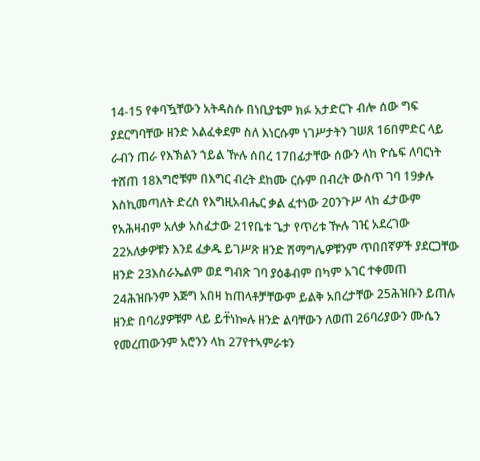14-15 የቀባዃቸውን አትዳስሱ በነቢያቴም ክፉ አታድርጉ ብሎ ሰው ግፍ ያደርግባቸው ዘንድ አልፈቀደም ስለ እነርሱም ነገሥታትን ገሠጸ 16በምድር ላይ ራብን ጠራ የእኽልን ኀይል ዅሉ ሰበረ 17በፊታቸው ሰውን ላከ ዮሴፍ ለባርነት ተሸጠ 18እግሮቹም በእግር ብረት ደከሙ ርሱም በብረት ውስጥ ገባ 19ቃሉ እስኪመጣለት ድረስ የእግዚአብሔር ቃል ፈተነው 20ንጉሥ ላከ ፈታውም የአሕዛብም አለቃ አስፈታው 21የቤቱ ጌታ የጥሪቱ ዅሉ ገዢ አደረገው 22አለቃዎቹን እንደ ፈቃዱ ይገሥጽ ዘንድ ሽማግሌዎቹንም ጥበበኛዎች ያደርጋቸው ዘንድ 23እስራኤልም ወደ ግብጽ ገባ ያዕቆብም በካም አገር ተቀመጠ 24ሕዝቡንም እጅግ አበዛ ከጠላቶቻቸውም ይልቅ አበረታቸው 25ሕዝቡን ይጠሉ ዘንድ በባሪያዎቹም ላይ ይተ፟ነኰሉ ዘንድ ልባቸውን ለወጠ 26ባሪያውን ሙሴን የመረጠውንም አሮንን ላከ 27የተኣምራቱን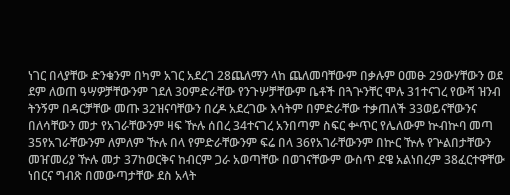ነገር በላያቸው ድንቁንም በካም አገር አደረገ 28ጨለማን ላከ ጨለመባቸውም በቃሉም ዐመፁ 29ውሃቸውን ወደ ደም ለወጠ ዓሣዎቻቸውንም ገደለ 30ምድራቸው የንጉሦቻቸውም ቤቶች በጓጕንቸር ሞሉ 31ተናገረ የውሻ ዝንብ ትንኝም በዳርቻቸው መጡ 32ዝናባቸውን በረዶ አደረገው እሳትም በምድራቸው ተቃጠለች 33ወይናቸውንና በለሳቸውን መታ የአገራቸውንም ዛፍ ዅሉ ሰበረ 34ተናገረ አንበጣም ስፍር ቍጥር የሌለውም ኵብኵባ መጣ 35የአገራቸውንም ለምለም ዅሉ በላ የምድራቸውንም ፍሬ በላ 36የአገራቸውንም በኵር ዅሉ የጕልበታቸውን መዠመሪያ ዅሉ መታ 37ከወርቅና ከብርም ጋራ አወጣቸው በወገናቸውም ውስጥ ደዌ አልነበረም 38ፈርተዋቸው ነበርና ግብጽ በመውጣታቸው ደስ አላት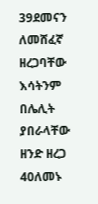39ደመናን ለመሸፈኛ ዘረጋባቸው እሳትንም በሌሊት ያበራላቸው ዘንድ ዘረጋ 40ለመኑ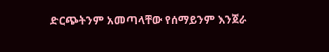ድርጭትንም አመጣላቸው የሰማይንም እንጀራ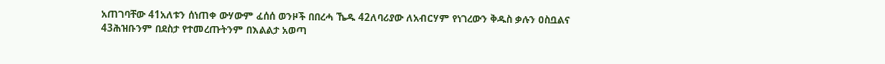አጠገባቸው 41አለቱን ሰነጠቀ ውሃውም ፈሰሰ ወንዞች በበረሓ ኼዱ 42ለባሪያው ለአብርሃም የነገረውን ቅዱስ ቃሉን ዐስቧልና 43ሕዝቡንም በደስታ የተመረጡትንም በእልልታ አወጣ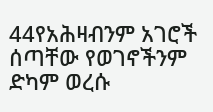44የአሕዛብንም አገሮች ሰጣቸው የወገኖችንም ድካም ወረሱ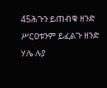45ሕጉን ይጠብቁ ዘንድ ሥርዐቱንም ይፈልጉ ዘንድ ሃሌ ሉያ